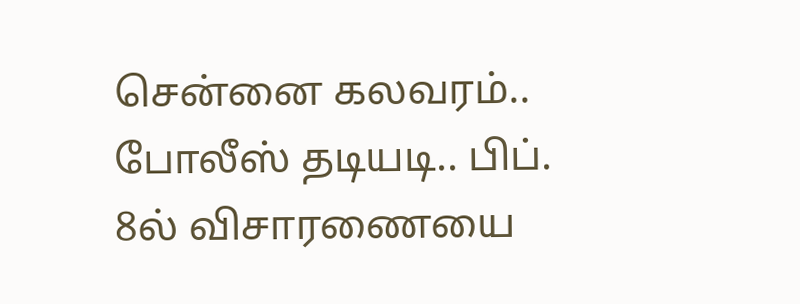சென்னை கலவரம்.. போலீஸ் தடியடி.. பிப். 8ல் விசாரணையை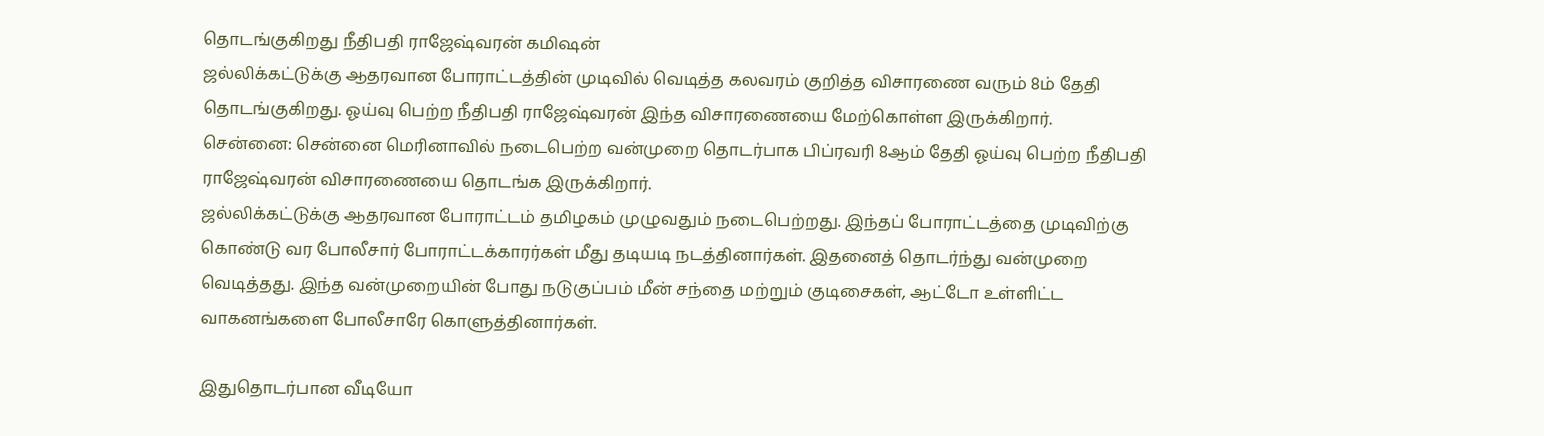தொடங்குகிறது நீதிபதி ராஜேஷ்வரன் கமிஷன்
ஜல்லிக்கட்டுக்கு ஆதரவான போராட்டத்தின் முடிவில் வெடித்த கலவரம் குறித்த விசாரணை வரும் 8ம் தேதி தொடங்குகிறது. ஓய்வு பெற்ற நீதிபதி ராஜேஷ்வரன் இந்த விசாரணையை மேற்கொள்ள இருக்கிறார்.
சென்னை: சென்னை மெரினாவில் நடைபெற்ற வன்முறை தொடர்பாக பிப்ரவரி 8ஆம் தேதி ஓய்வு பெற்ற நீதிபதி ராஜேஷ்வரன் விசாரணையை தொடங்க இருக்கிறார்.
ஜல்லிக்கட்டுக்கு ஆதரவான போராட்டம் தமிழகம் முழுவதும் நடைபெற்றது. இந்தப் போராட்டத்தை முடிவிற்கு கொண்டு வர போலீசார் போராட்டக்காரர்கள் மீது தடியடி நடத்தினார்கள். இதனைத் தொடர்ந்து வன்முறை வெடித்தது. இந்த வன்முறையின் போது நடுகுப்பம் மீன் சந்தை மற்றும் குடிசைகள், ஆட்டோ உள்ளிட்ட வாகனங்களை போலீசாரே கொளுத்தினார்கள்.

இதுதொடர்பான வீடியோ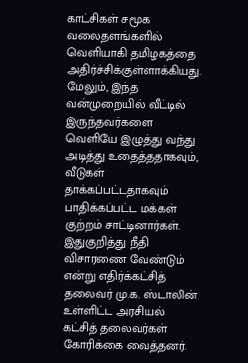காட்சிகள் சமூக வலைதளங்களில் வெளியாகி தமிழகத்தை அதிர்ச்சிக்குள்ளாக்கியது. மேலும், இந்த வன்முறையில் வீட்டில் இருந்தவர்களை வெளியே இழுத்து வந்து அடித்து உதைத்ததாகவும், வீடுகள் தாக்கப்பட்டதாகவும் பாதிக்கப்பட்ட மக்கள் குற்றம் சாட்டினார்கள். இதுகுறித்து நீதி விசாரணை வேண்டும் என்று எதிர்க்கட்சித் தலைவர் மு.க. ஸ்டாலின் உள்ளிட்ட அரசியல் கட்சித் தலைவர்கள் கோரிக்கை வைத்தனர்.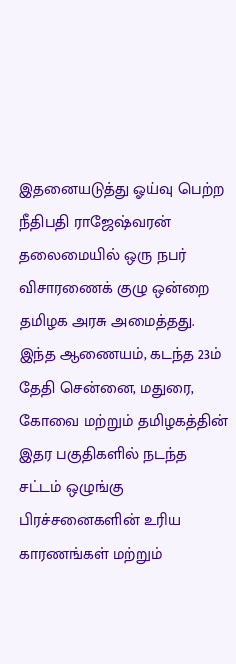இதனையடுத்து ஓய்வு பெற்ற நீதிபதி ராஜேஷ்வரன் தலைமையில் ஒரு நபர் விசாரணைக் குழு ஒன்றை தமிழக அரசு அமைத்தது. இந்த ஆணையம், கடந்த 23ம் தேதி சென்னை, மதுரை, கோவை மற்றும் தமிழகத்தின் இதர பகுதிகளில் நடந்த சட்டம் ஒழுங்கு பிரச்சனைகளின் உரிய காரணங்கள் மற்றும்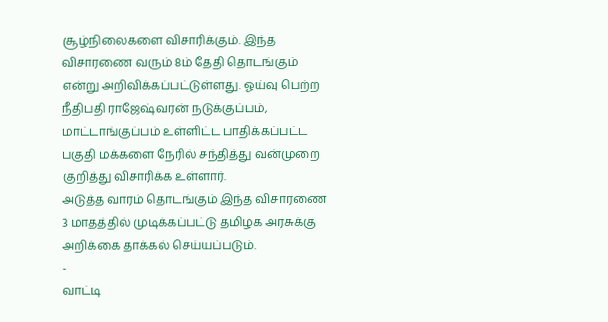சூழ்நிலைகளை விசாரிக்கும். இந்த விசாரணை வரும் 8ம் தேதி தொடங்கும் என்று அறிவிக்கப்பட்டுள்ளது. ஓய்வு பெற்ற நீதிபதி ராஜேஷ்வரன் நடுக்குப்பம், மாட்டாங்குப்பம் உள்ளிட்ட பாதிக்கப்பட்ட பகுதி மக்களை நேரில் சந்தித்து வன்முறை குறித்து விசாரிக்க உள்ளார்.
அடுத்த வாரம் தொடங்கும் இந்த விசாரணை 3 மாதத்தில் முடிக்கப்பட்டு தமிழக அரசுக்கு அறிக்கை தாக்கல் செய்யப்படும்.
-
வாட்டி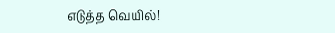எடுத்த வெயில்!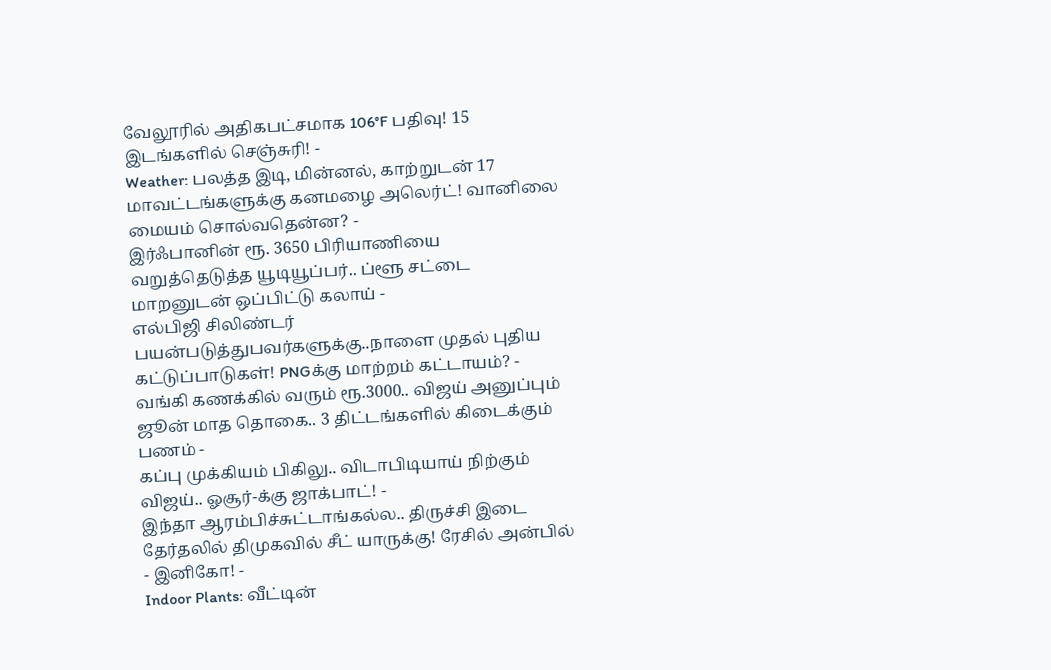வேலூரில் அதிகபட்சமாக 106°F பதிவு! 15 இடங்களில் செஞ்சுரி! -
Weather: பலத்த இடி, மின்னல், காற்றுடன் 17 மாவட்டங்களுக்கு கனமழை அலெர்ட்! வானிலை மையம் சொல்வதென்ன? -
இர்ஃபானின் ரூ. 3650 பிரியாணியை வறுத்தெடுத்த யூடியூப்பர்.. ப்ளூ சட்டை மாறனுடன் ஒப்பிட்டு கலாய் -
எல்பிஜி சிலிண்டர் பயன்படுத்துபவர்களுக்கு..நாளை முதல் புதிய கட்டுப்பாடுகள்! PNGக்கு மாற்றம் கட்டாயம்? -
வங்கி கணக்கில் வரும் ரூ.3000.. விஜய் அனுப்பும் ஜூன் மாத தொகை.. 3 திட்டங்களில் கிடைக்கும் பணம் -
கப்பு முக்கியம் பிகிலு.. விடாபிடியாய் நிற்கும் விஜய்.. ஓசூர்-க்கு ஜாக்பாட்! -
இந்தா ஆரம்பிச்சுட்டாங்கல்ல.. திருச்சி இடை தேர்தலில் திமுகவில் சீட் யாருக்கு! ரேசில் அன்பில் - இனிகோ! -
Indoor Plants: வீட்டின்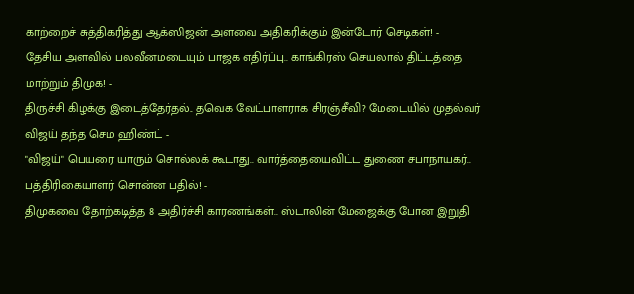காற்றைச் சுத்திகரித்து ஆக்ஸிஜன் அளவை அதிகரிக்கும் இன்டோர் செடிகள்! -
தேசிய அளவில் பலவீனமடையும் பாஜக எதிர்ப்பு.. காங்கிரஸ் செயலால் திட்டத்தை மாற்றும் திமுக! -
திருச்சி கிழக்கு இடைத்தேர்தல்.. தவெக வேட்பாளராக சிரஞ்சீவி? மேடையில் முதல்வர் விஜய் தந்த செம ஹிண்ட் -
"விஜய்" பெயரை யாரும் சொல்லக் கூடாது.. வார்த்தையைவிட்ட துணை சபாநாயகர்.. பத்திரிகையாளர் சொன்ன பதில்! -
திமுகவை தோற்கடித்த 8 அதிர்ச்சி காரணங்கள்.. ஸ்டாலின் மேஜைக்கு போன இறுதி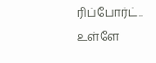ரிப்போர்ட்.. உள்ளே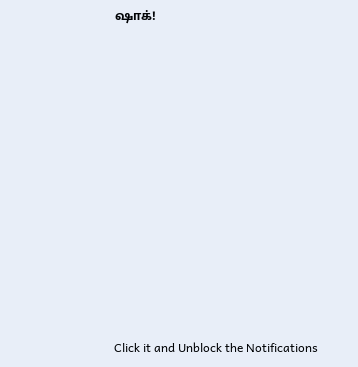ஷாக்!












Click it and Unblock the Notifications